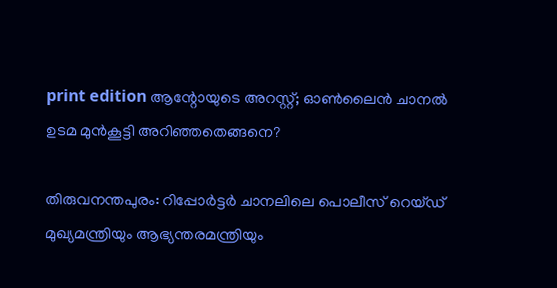print edition ആന്റോയുടെ അറസ്റ്റ്; ഓൺലൈൻ ചാനൽ ഉടമ മുൻകൂട്ടി അറിഞ്ഞതെങ്ങനെ?

തിരുവനന്തപുരം: റിപ്പോർട്ടർ ചാനലിലെ പൊലീസ് റെയ്ഡ് മുഖ്യമന്ത്രിയും ആഭ്യന്തരമന്ത്രിയും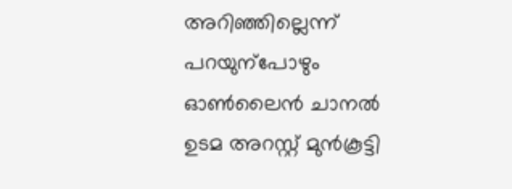അറിഞ്ഞില്ലെന്ന് പറയുന്പോഴും ഓൺലൈൻ ചാനൽ ഉടമ അറസ്റ്റ് മുൻകൂട്ടി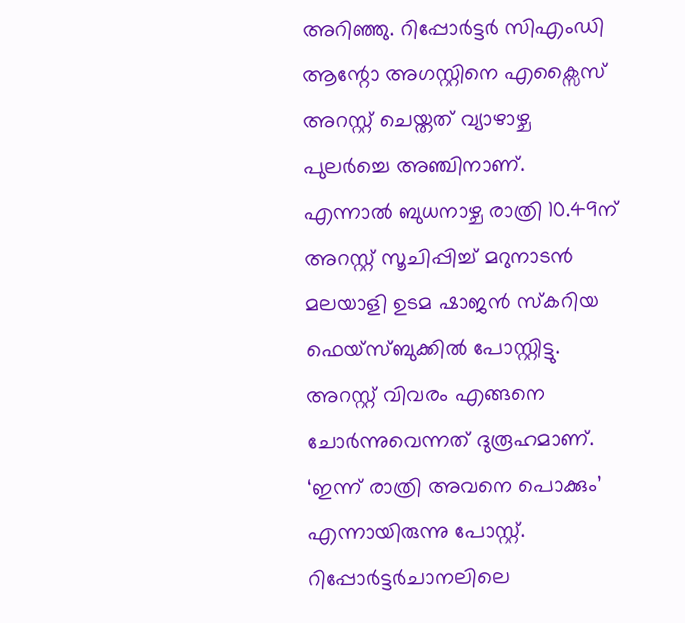അറിഞ്ഞു. റിപ്പോർട്ടർ സിഎംഡി ആന്റോ അഗസ്റ്റിനെ എക്സൈസ് അറസ്റ്റ് ചെയ്തത് വ്യാഴാഴ്ച പുലർച്ചെ അഞ്ചിനാണ്.
എന്നാൽ ബുധനാഴ്ച രാത്രി 10.49ന് അറസ്റ്റ് സൂചിപ്പിച്ച് മറുനാടൻ മലയാളി ഉടമ ഷാജൻ സ്കറിയ ഫെയ്സ്ബുക്കിൽ പോസ്റ്റിട്ടു. അറസ്റ്റ് വിവരം എങ്ങനെ ചോർന്നുവെന്നത് ദുരൂഹമാണ്. ‘ഇന്ന് രാത്രി അവനെ പൊക്കും’ എന്നായിരുന്നു പോസ്റ്റ്.
റിപ്പോർട്ടർചാനലിലെ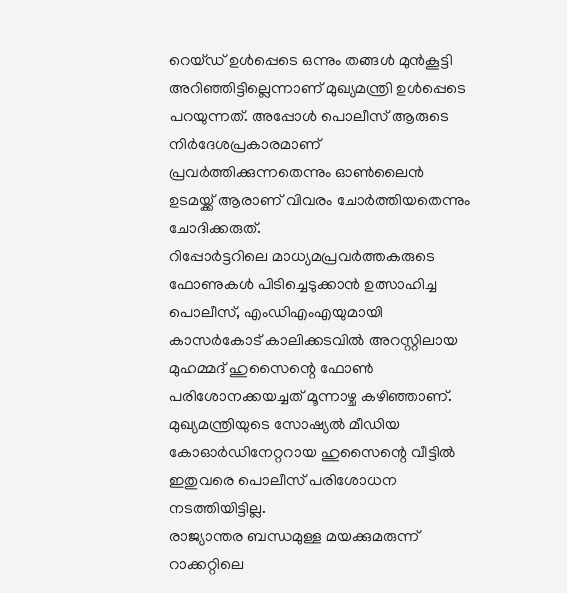റെയ്ഡ് ഉൾപ്പെടെ ഒന്നും തങ്ങൾ മുൻകൂട്ടി അറിഞ്ഞിട്ടില്ലെന്നാണ് മുഖ്യമന്ത്രി ഉൾപ്പെടെ പറയുന്നത്. അപ്പോൾ പൊലീസ് ആരുടെ നിർദേശപ്രകാരമാണ് പ്രവർത്തിക്കുന്നതെന്നും ഓൺലൈൻ ഉടമയ്ക്ക് ആരാണ് വിവരം ചോർത്തിയതെന്നും ചോദിക്കരുത്.
റിപ്പോർട്ടറിലെ മാധ്യമപ്രവർത്തകരുടെ ഫോണുകൾ പിടിച്ചെടുക്കാൻ ഉത്സാഹിച്ച പൊലീസ്, എംഡിഎംഎയുമായി കാസർകോട് കാലിക്കടവിൽ അറസ്റ്റിലായ മുഹമ്മദ് ഹുസൈന്റെ ഫോൺ പരിശോനക്കയച്ചത് മൂന്നാഴ്ച കഴിഞ്ഞാണ്. മുഖ്യമന്ത്രിയുടെ സോഷ്യൽ മീഡിയ കോഓർഡിനേറ്ററായ ഹുസൈന്റെ വീട്ടിൽ ഇതുവരെ പൊലീസ് പരിശോധന നടത്തിയിട്ടില്ല.
രാജ്യാന്തര ബന്ധമുള്ള മയക്കുമരുന്ന് റാക്കറ്റിലെ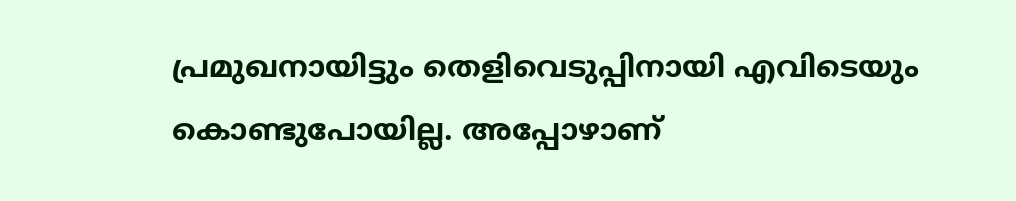പ്രമുഖനായിട്ടും തെളിവെടുപ്പിനായി എവിടെയും കൊണ്ടുപോയില്ല. അപ്പോഴാണ്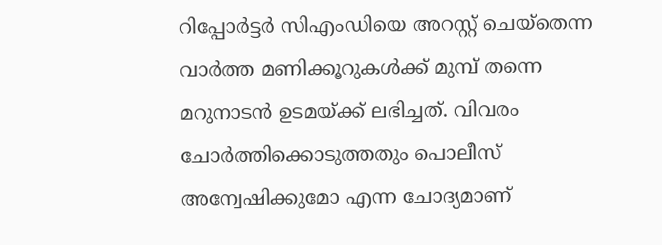റിപ്പോർട്ടർ സിഎംഡിയെ അറസ്റ്റ് ചെയ്തെന്ന വാർത്ത മണിക്കൂറുകൾക്ക് മുമ്പ് തന്നെ മറുനാടൻ ഉടമയ്ക്ക് ലഭിച്ചത്. വിവരം ചോർത്തിക്കൊടുത്തതും പൊലീസ് അന്വേഷിക്കുമോ എന്ന ചോദ്യമാണ്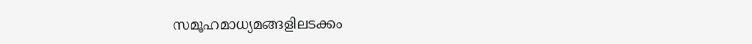സമൂഹമാധ്യമങ്ങളിലടക്കം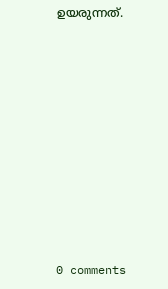ഉയരുന്നത്.










0 comments